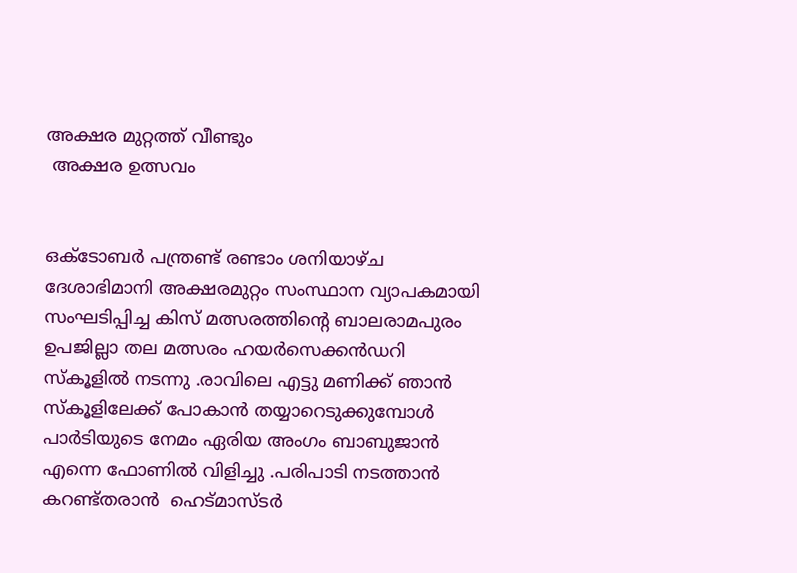അക്ഷര മുറ്റത്ത്‌ വീണ്ടും
 അക്ഷര ഉത്സവം


ഒക്ടോബര്‍ പന്ത്രണ്ട് രണ്ടാം ശനിയാഴ്ച ദേശാഭിമാനി അക്ഷരമുറ്റം സംസ്ഥാന വ്യാപകമായി സംഘടിപ്പിച്ച കിസ് മത്സരത്തിന്‍റെ ബാലരാമപുരം ഉപജില്ലാ തല മത്സരം ഹയര്‍സെക്കന്‍ഡറി സ്കൂളില്‍ നടന്നു .രാവിലെ എട്ടു മണിക്ക് ഞാന്‍ സ്കൂളിലേക്ക് പോകാന്‍ തയ്യാറെടുക്കുമ്പോള്‍ പാര്‍ടിയുടെ നേമം ഏരിയ അംഗം ബാബുജാന്‍ എന്നെ ഫോണില്‍ വിളിച്ചു .പരിപാടി നടത്താന്‍ കറണ്ട്തരാന്‍  ഹെട്മാസ്ടര്‍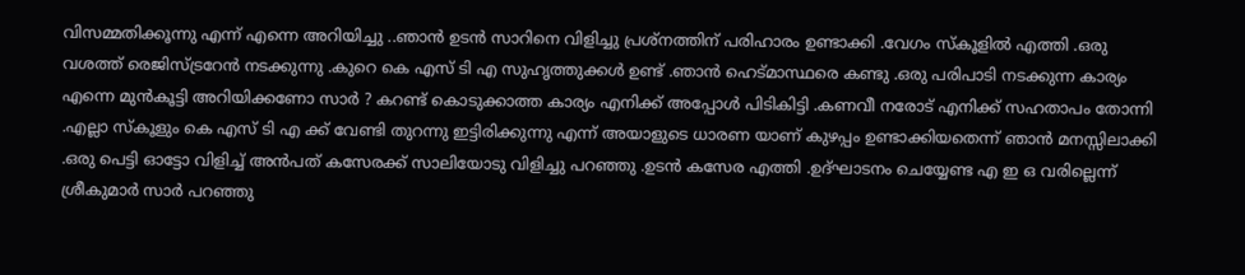വിസമ്മതിക്കൂന്നു എന്ന് എന്നെ അറിയിച്ചു ..ഞാന്‍ ഉടന്‍ സാറിനെ വിളിച്ചു പ്രശ്നത്തിന് പരിഹാരം ഉണ്ടാക്കി .വേഗം സ്കൂളില്‍ എത്തി .ഒരു വശത്ത് രെജിസ്ട്രറേന്‍ നടക്കുന്നു .കുറെ കെ എസ്‌ ടി എ സുഹൃത്തുക്കള്‍ ഉണ്ട് .ഞാന്‍ ഹെട്മാസ്ഥരെ കണ്ടു .ഒരു പരിപാടി നടക്കുന്ന കാര്യം എന്നെ മുന്‍കൂട്ടി അറിയിക്കണോ സാര്‍ ? കറണ്ട് കൊടുക്കാത്ത കാര്യം എനിക്ക് അപ്പോള്‍ പിടികിട്ടി .കണവീ നരോട് എനിക്ക് സഹതാപം തോന്നി .എല്ലാ സ്കൂളും കെ എസ്‌ ടി എ ക്ക് വേണ്ടി തുറന്നു ഇട്ടിരിക്കുന്നു എന്ന് അയാളുടെ ധാരണ യാണ് കുഴപ്പം ഉണ്ടാക്കിയതെന്ന് ഞാന്‍ മനസ്സിലാക്കി .ഒരു പെട്ടി ഓട്ടോ വിളിച്ച് അന്‍പത് കസേരക്ക് സാലിയോടു വിളിച്ചു പറഞ്ഞു .ഉടന്‍ കസേര എത്തി .ഉദ്ഘാടനം ചെയ്യേണ്ട എ ഇ ഒ വരില്ലെന്ന് ശ്രീകുമാര്‍ സാര്‍ പറഞ്ഞു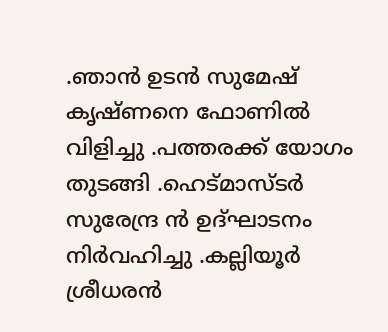.ഞാന്‍ ഉടന്‍ സുമേഷ് കൃഷ്ണനെ ഫോണില്‍ വിളിച്ചു .പത്തരക്ക് യോഗം തുടങ്ങി .ഹെട്മാസ്ടര്‍ സുരേന്ദ്ര ന്‍ ഉദ്ഘാടനം നിര്‍വഹിച്ചു .കല്ലിയൂര്‍ ശ്രീധരന്‍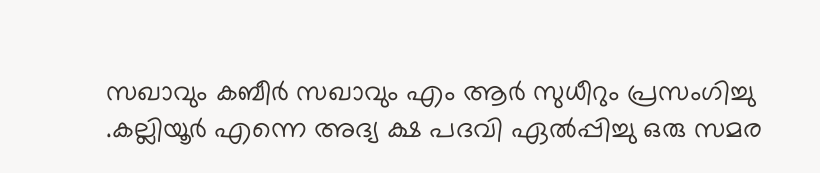സഖാവും കബീര്‍ സഖാവും എം ആര്‍ സുധീറും പ്രസംഗിച്ചു .കല്ലിയൂര്‍ എന്നെ അദ്യ ക്ഷ പദവി ഏല്‍പ്പിച്ചു ഒരു സമര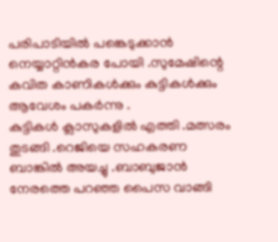പരിപാടിയില്‍ പങ്കെടുക്കാന്‍ നെയ്യാറ്റിന്‍കര പോയി .സുമേഷിന്റെ കവിത കാണികള്‍ക്കും കുട്ടികള്‍ക്കും ആവേശം പകര്‍ന്നു .
കുട്ടികള്‍ ക്ലാസുകളില്‍ എത്തി .മത്സരം തുടങ്ങി .റെജിയെ സഹകരണ ബാങ്കില്‍ അയച്ചു .ബാബുജാന്‍ നേരത്തെ പറഞ്ഞ പൈസ വാങ്ങി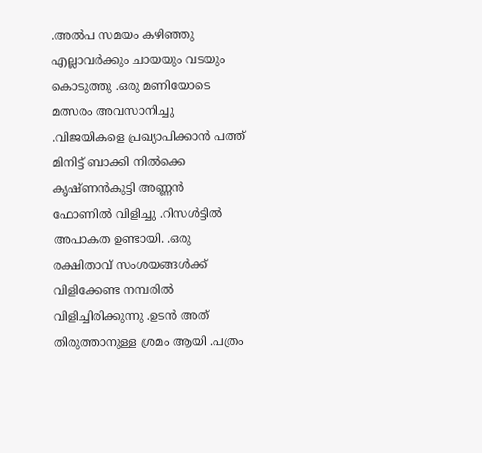.അല്‍പ സമയം കഴിഞ്ഞു എല്ലാവര്‍ക്കും ചായയും വടയും കൊടുത്തു .ഒരു മണിയോടെ മത്സരം അവസാനിച്ചു .വിജയികളെ പ്രഖ്യാപിക്കാന്‍ പത്ത് മിനിട്ട് ബാക്കി നില്‍ക്കെ കൃഷ്ണന്‍കുട്ടി അണ്ണന്‍ ഫോണില്‍ വിളിച്ചു .റിസള്‍ട്ടില്‍ അപാകത ഉണ്ടായി. .ഒരു രക്ഷിതാവ് സംശയങ്ങള്‍ക്ക് വിളിക്കേണ്ട നമ്പരില്‍ വിളിച്ചിരിക്കുന്നു .ഉടന്‍ അത് തിരുത്താനുള്ള ശ്രമം ആയി .പത്രം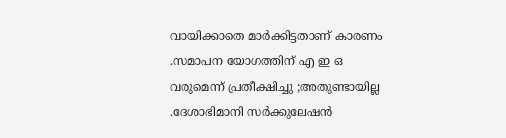വായിക്കാതെ മാര്‍ക്കിട്ടതാണ് കാരണം .സമാപന യോഗത്തിന് എ ഇ ഒ വരുമെന്ന് പ്രതീക്ഷിച്ചു ;അതുണ്ടായില്ല .ദേശാഭിമാനി സര്‍ക്കുലേഷന്‍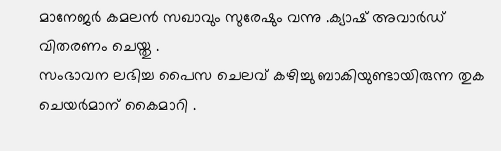മാനേജര്‍ കമലന്‍ സഖാവും സുരേഷും വന്നു .ക്യാഷ് അവാര്‍ഡ് വിതരണം ചെയ്തു .
സംഭാവന ലഭിച്ച പൈസ ചെലവ് കഴിച്ചു ബാകിയുണ്ടായിരുന്ന തുക ചെയര്‍മാന് കൈമാറി .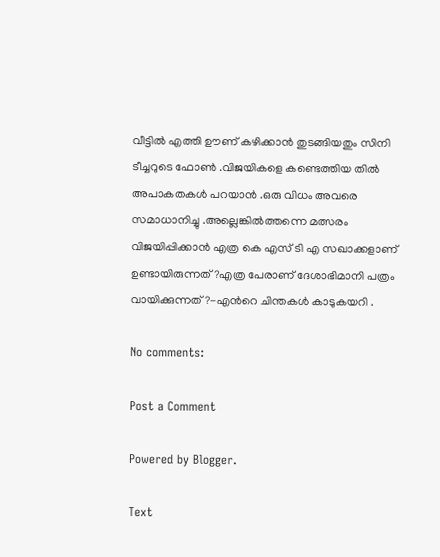വീട്ടില്‍ എത്തി ഊണ് കഴിക്കാന്‍ തുടങ്ങിയതും സിനി ടീച്ചറുടെ ഫോണ്‍ .വിജയികളെ കണ്ടെത്തിയ തില്‍ അപാകതകള്‍ പറയാന്‍ .ഒരു വിധം അവരെ സമാധാനിച്ചു .അല്ലെങ്കില്‍ത്തന്നെ മത്സരം വിജയിപ്പിക്കാന്‍ എത്ര കെ എസ്‌ ടി എ സഖാക്കളാണ് ഉണ്ടായിരുന്നത് ?എത്ര പേരാണ് ദേശാഭിമാനി പത്രം വായിക്കുന്നത് ?-എന്‍റെ ചിന്തകള്‍ കാടുകയറി .

No comments:

Post a Comment

Powered by Blogger.

Text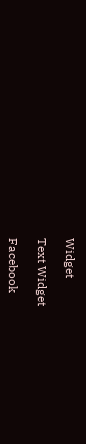Widget

Text Widget

Facebook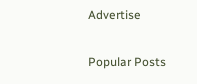Advertise

Popular Posts